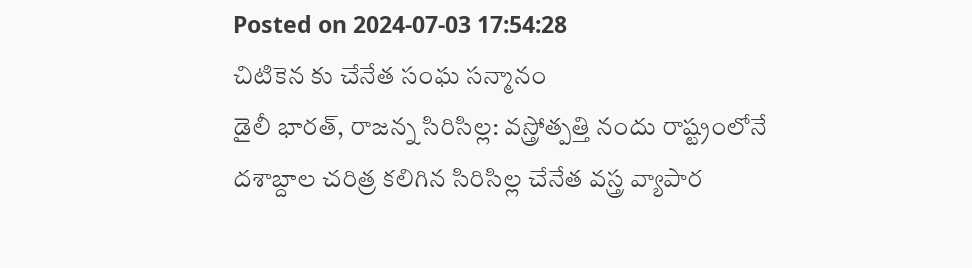Posted on 2024-07-03 17:54:28
చిటికెన కు చేనేత సంఘ సన్మానం
డైలీ భారత్, రాజన్న సిరిసిల్ల: వస్త్రోత్పత్తి నందు రాష్ట్రంలోనే దశాబ్దాల చరిత్ర కలిగిన సిరిసిల్ల చేనేత వస్త్ర వ్యాపార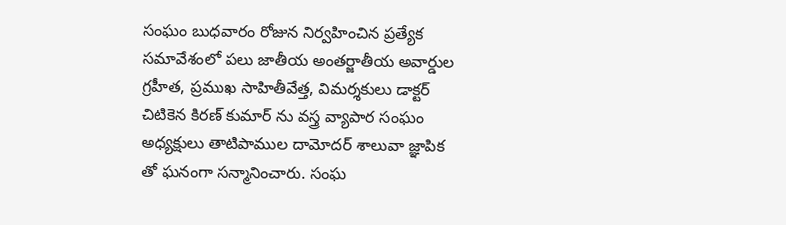సంఘం బుధవారం రోజున నిర్వహించిన ప్రత్యేక సమావేశంలో పలు జాతీయ అంతర్జాతీయ అవార్డుల గ్రహీత, ప్రముఖ సాహితీవేత్త, విమర్శకులు డాక్టర్ చిటికెన కిరణ్ కుమార్ ను వస్త్ర వ్యాపార సంఘం అధ్యక్షులు తాటిపాముల దామోదర్ శాలువా జ్ఞాపిక తో ఘనంగా సన్మానించారు. సంఘ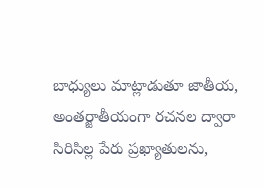బాధ్యులు మాట్లాడుతూ జాతీయ, అంతర్జాతీయంగా రచనల ద్వారా సిరిసిల్ల పేరు ప్రఖ్యాతులను,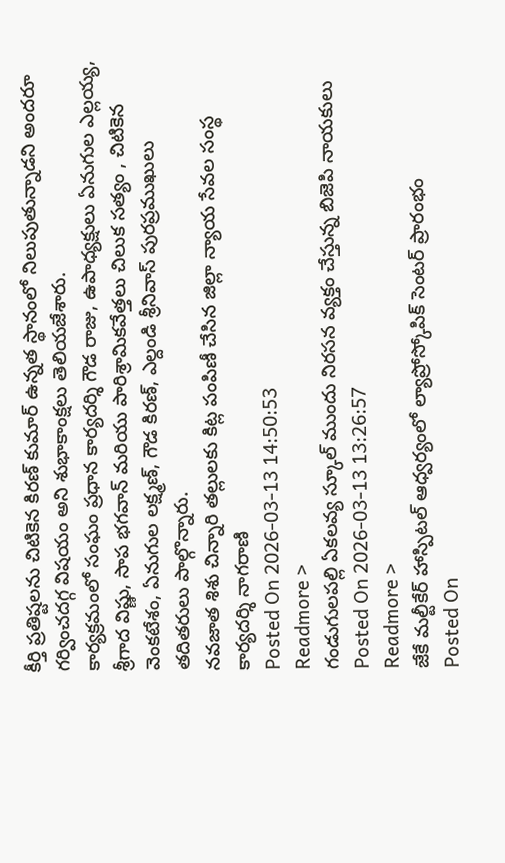కీర్తి ప్రతిష్టలను చిటికెన కిరణ్ కుమార్ ఉన్నత స్థానంలో నిలుపుతున్నాడని అందరూ గర్వించదగ్గ విషయం అని శుభాకాంక్షలు తెలియజేశారు.
కార్యక్రమంలో సంఘం ప్రధాన కార్యదర్శి గౌడ రాజు, ఉపాధ్యక్షులు ఏనుగుల ఎల్లయ్య, శ్రీగాద విష్ణు, సాప భగవాన్ మరియు పారిశ్రామికవేత్తలు చిలుక సత్యం , చిటికెన వెంకటేశం, ఏనుగుల లక్ష్మణ్, గౌడ కిరణ్, ఎల్దండి శ్రీనివాస్ పురప్రముఖులు తదితరులు పాల్గొన్నారు.
నవజాత శిశు చిన్నారి తల్లులకు కిట్ల పంపిణీ చేసిన జిల్లా న్యాయ సేవల సంస్థ కార్యదర్శి నాగరాణి
Posted On 2026-03-13 14:50:53
Readmore >
గండుగులపల్లి ఏకలవ్య స్కూల్ ముందు నిరసన వ్యక్తం చేస్తున్న బిజెపి నాయకులు
Posted On 2026-03-13 13:26:57
Readmore >
జేకే మల్టీకేర్ హాస్పిటల్ ఆధ్వర్యంలో ల్యాప్రోస్కోపిక్ సెంటర్ ప్రారంభం
Posted On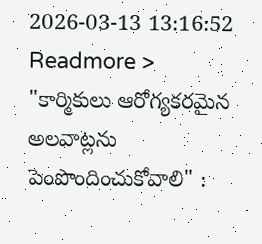2026-03-13 13:16:52
Readmore >
"కార్మికులు ఆరోగ్యకరమైన అలవాట్లను పెంపొందించుకోవాలి" :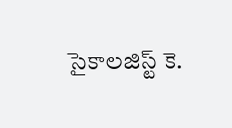సైకాలజిస్ట్ కె.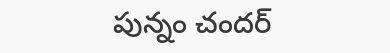పున్నం చందర్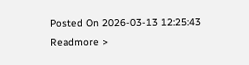Posted On 2026-03-13 12:25:43
Readmore >